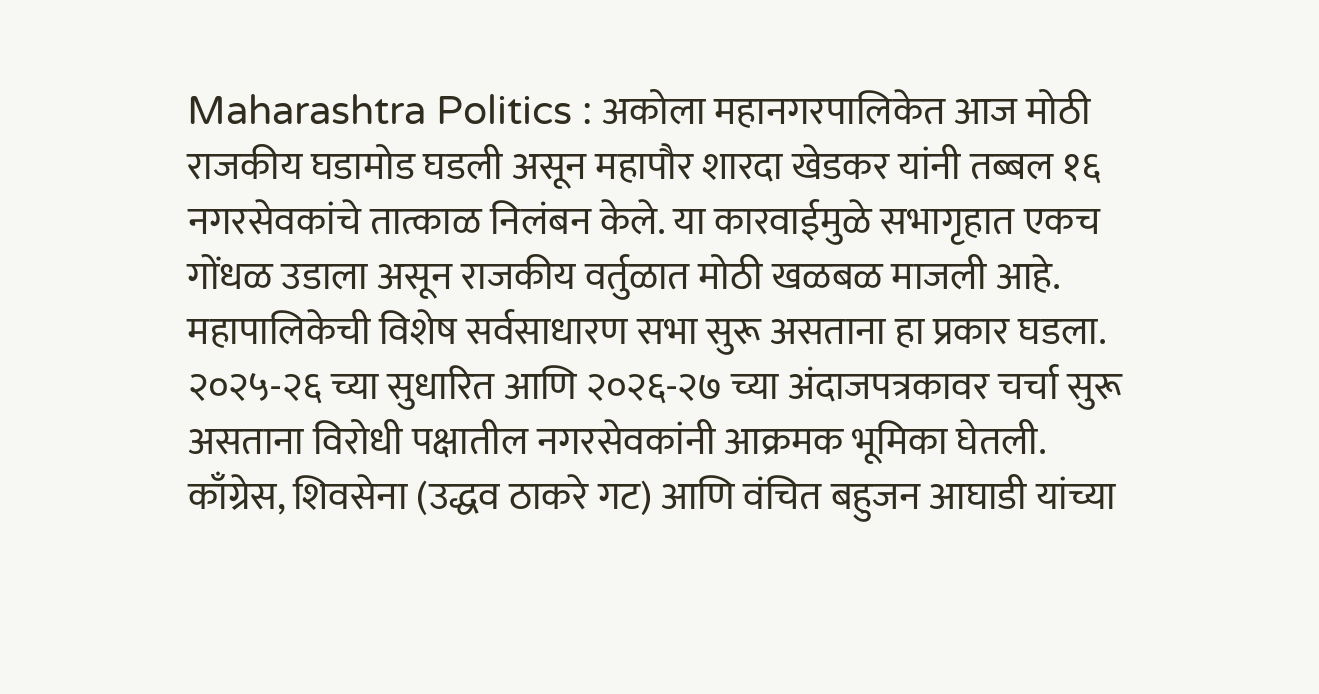Maharashtra Politics : अकोला महानगरपालिकेत आज मोठी राजकीय घडामोड घडली असून महापौर शारदा खेडकर यांनी तब्बल १६ नगरसेवकांचे तात्काळ निलंबन केले. या कारवाईमुळे सभागृहात एकच गोंधळ उडाला असून राजकीय वर्तुळात मोठी खळबळ माजली आहे. महापालिकेची विशेष सर्वसाधारण सभा सुरू असताना हा प्रकार घडला. २०२५-२६ च्या सुधारित आणि २०२६-२७ च्या अंदाजपत्रकावर चर्चा सुरू असताना विरोधी पक्षातील नगरसेवकांनी आक्रमक भूमिका घेतली. काँग्रेस, शिवसेना (उद्धव ठाकरे गट) आणि वंचित बहुजन आघाडी यांच्या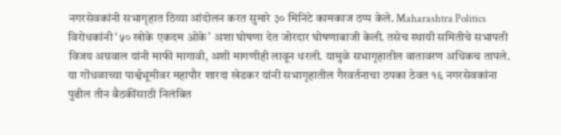नगरसेवकांनी सभागृहात ठिय्या आंदोलन करत सुमारे ३० मिनिटे कामकाज ठप्प केले. Maharashtra Politics विरोधकांनी ‘५० खोके एकदम ओके’ अशा घोषणा देत जोरदार घोषणाबाजी केली. तसेच स्थायी समितीचे सभापती विजय अग्रवाल यांनी माफी मागावी, अशी मागणीही लावून धरली. यामुळे सभागृहातील वातावरण अधिकच तापले. या गोंधळाच्या पार्श्वभूमीवर महापौर शारदा खेडकर यांनी सभागृहातील गैरवर्तनाचा ठपका ठेवत १६ नगरसेवकांना पुढील तीन बैठकींसाठी निलंबित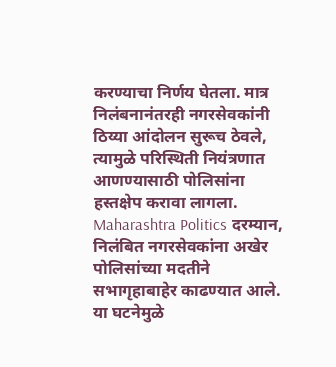करण्याचा निर्णय घेतला. मात्र निलंबनानंतरही नगरसेवकांनी ठिय्या आंदोलन सुरूच ठेवले, त्यामुळे परिस्थिती नियंत्रणात आणण्यासाठी पोलिसांना हस्तक्षेप करावा लागला. Maharashtra Politics दरम्यान, निलंबित नगरसेवकांना अखेर पोलिसांच्या मदतीने सभागृहाबाहेर काढण्यात आले. या घटनेमुळे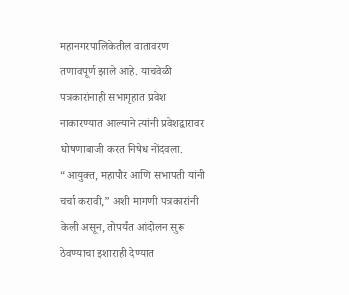महानगरपालिकेतील वातावरण तणावपूर्ण झाले आहे. याचवेळी पत्रकारांनाही सभागृहात प्रवेश नाकारण्यात आल्याने त्यांनी प्रवेशद्वारावर घोषणाबाजी करत निषेध नोंदवला. “आयुक्त, महापौर आणि सभापती यांनी चर्चा करावी,” अशी मागणी पत्रकारांनी केली असून, तोपर्यंत आंदोलन सुरू ठेवण्याचा इशाराही देण्यात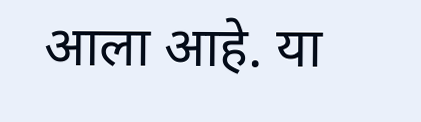आला आहे. या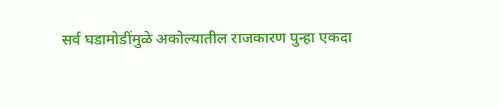सर्व घडामोडींमुळे अकोल्यातील राजकारण पुन्हा एकदा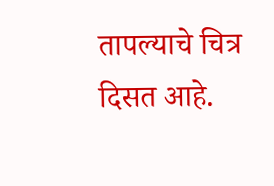तापल्याचे चित्र दिसत आहे.